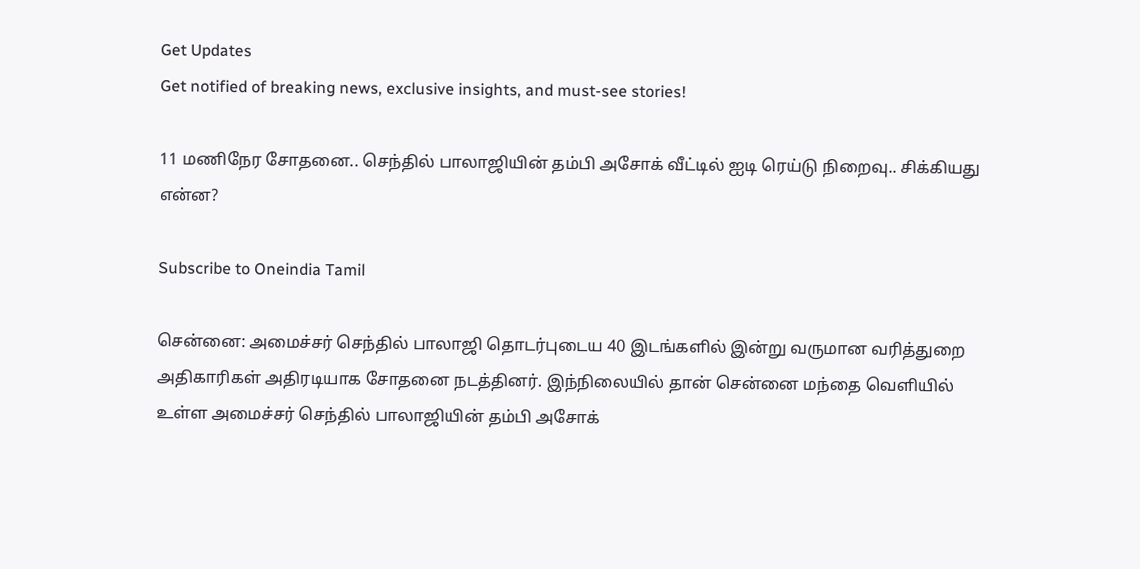Get Updates
Get notified of breaking news, exclusive insights, and must-see stories!

11 மணிநேர சோதனை.. செந்தில் பாலாஜியின் தம்பி அசோக் வீட்டில் ஐடி ரெய்டு நிறைவு.. சிக்கியது என்ன?

Subscribe to Oneindia Tamil

சென்னை: அமைச்சர் செந்தில் பாலாஜி தொடர்புடைய 40 இடங்களில் இன்று வருமான வரித்துறை அதிகாரிகள் அதிரடியாக சோதனை நடத்தினர். இந்நிலையில் தான் சென்னை மந்தை வெளியில் உள்ள அமைச்சர் செந்தில் பாலாஜியின் தம்பி அசோக்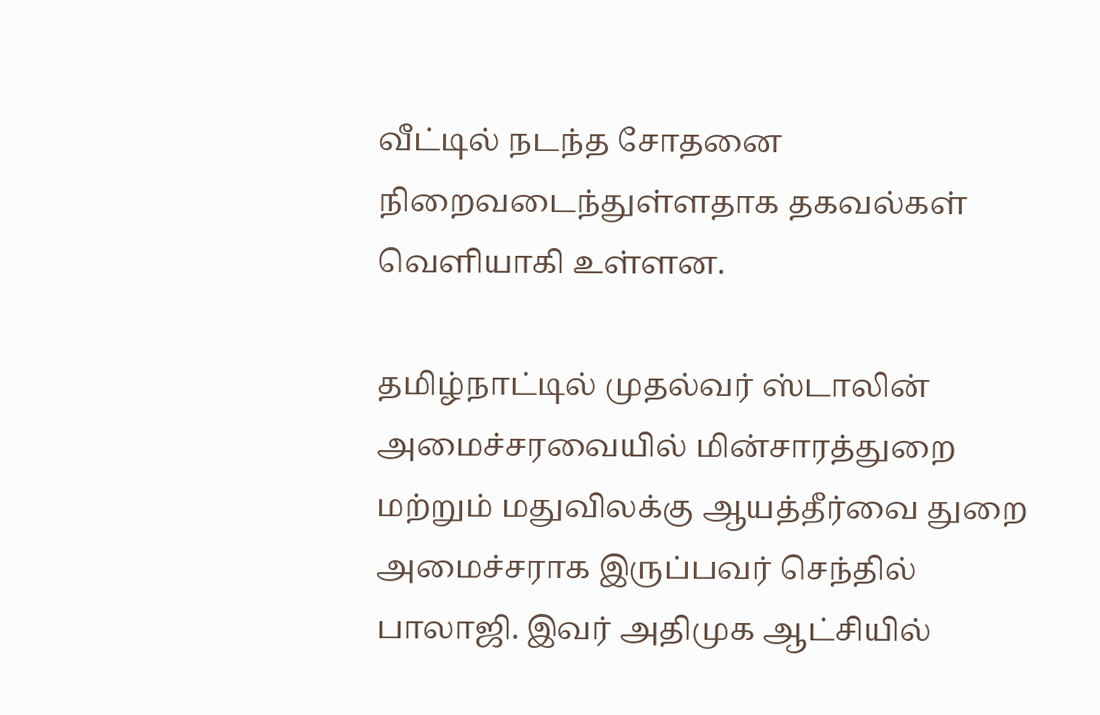வீட்டில் நடந்த சோதனை நிறைவடைந்துள்ளதாக தகவல்கள் வெளியாகி உள்ளன.

தமிழ்நாட்டில் முதல்வர் ஸ்டாலின் அமைச்சரவையில் மின்சாரத்துறை மற்றும் மதுவிலக்கு ஆயத்தீர்வை துறை அமைச்சராக இருப்பவர் செந்தில் பாலாஜி. இவர் அதிமுக ஆட்சியில்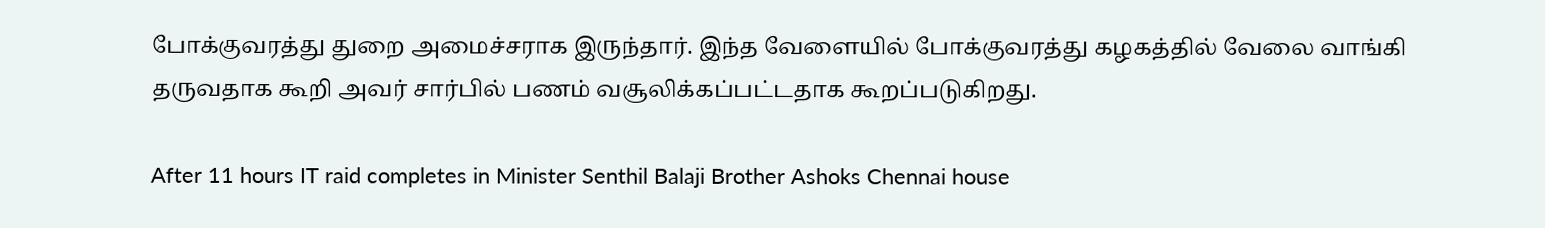போக்குவரத்து துறை அமைச்சராக இருந்தார். இந்த வேளையில் போக்குவரத்து கழகத்தில் வேலை வாங்கி தருவதாக கூறி அவர் சார்பில் பணம் வசூலிக்கப்பட்டதாக கூறப்படுகிறது.

After 11 hours IT raid completes in Minister Senthil Balaji Brother Ashoks Chennai house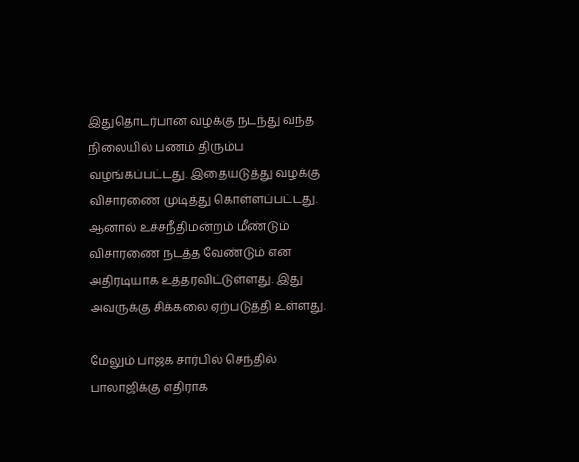இதுதொடர்பான வழக்கு நடந்து வந்த நிலையில் பணம் திரும்ப வழங்கப்பட்டது. இதையடுத்து வழக்கு விசாரணை முடித்து கொள்ளப்பட்டது. ஆனால் உச்சநீதிமன்றம் மீண்டும் விசாரணை நடத்த வேண்டும் என அதிரடியாக உத்தரவிட்டுள்ளது. இது அவருக்கு சிக்கலை ஏற்படுத்தி உள்ளது.

மேலும் பாஜக சார்பில் செந்தில் பாலாஜிக்கு எதிராக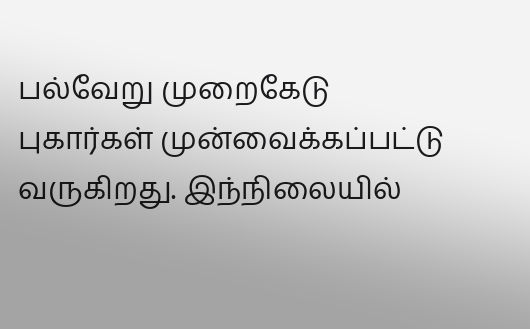பல்வேறு முறைகேடு புகார்கள் முன்வைக்கப்பட்டு வருகிறது. இந்நிலையில்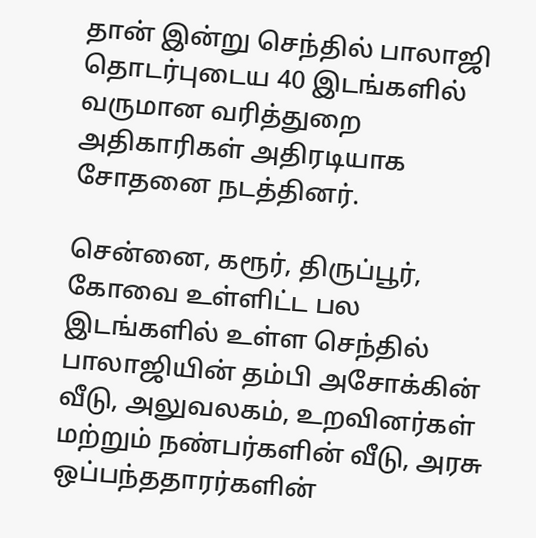தான் இன்று செந்தில் பாலாஜி தொடர்புடைய 40 இடங்களில் வருமான வரித்துறை அதிகாரிகள் அதிரடியாக சோதனை நடத்தினர்.

சென்னை, கரூர், திருப்பூர், கோவை உள்ளிட்ட பல இடங்களில் உள்ள செந்தில் பாலாஜியின் தம்பி அசோக்கின் வீடு, அலுவலகம், உறவினர்கள் மற்றும் நண்பர்களின் வீடு, அரசு ஒப்பந்ததாரர்களின்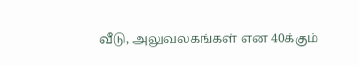வீடு, அலுவலகங்கள் என 40க்கும்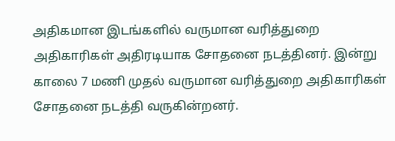அதிகமான இடங்களில் வருமான வரித்துறை அதிகாரிகள் அதிரடியாக சோதனை நடத்தினர். இன்று காலை 7 மணி முதல் வருமான வரித்துறை அதிகாரிகள் சோதனை நடத்தி வருகின்றனர்.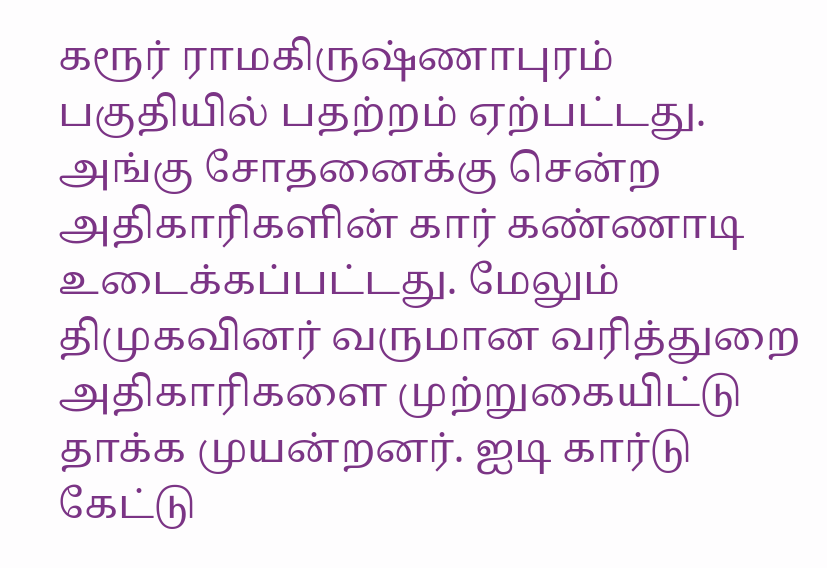கரூர் ராமகிருஷ்ணாபுரம் பகுதியில் பதற்றம் ஏற்பட்டது. அங்கு சோதனைக்கு சென்ற அதிகாரிகளின் கார் கண்ணாடி உடைக்கப்பட்டது. மேலும் திமுகவினர் வருமான வரித்துறை அதிகாரிகளை முற்றுகையிட்டு தாக்க முயன்றனர். ஐடி கார்டு கேட்டு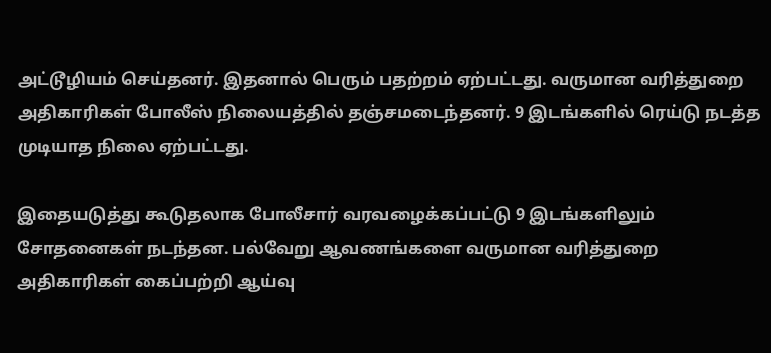அட்டூழியம் செய்தனர். இதனால் பெரும் பதற்றம் ஏற்பட்டது. வருமான வரித்துறை அதிகாரிகள் போலீஸ் நிலையத்தில் தஞ்சமடைந்தனர். 9 இடங்களில் ரெய்டு நடத்த முடியாத நிலை ஏற்பட்டது.

இதையடுத்து கூடுதலாக போலீசார் வரவழைக்கப்பட்டு 9 இடங்களிலும் சோதனைகள் நடந்தன. பல்வேறு ஆவணங்களை வருமான வரித்துறை அதிகாரிகள் கைப்பற்றி ஆய்வு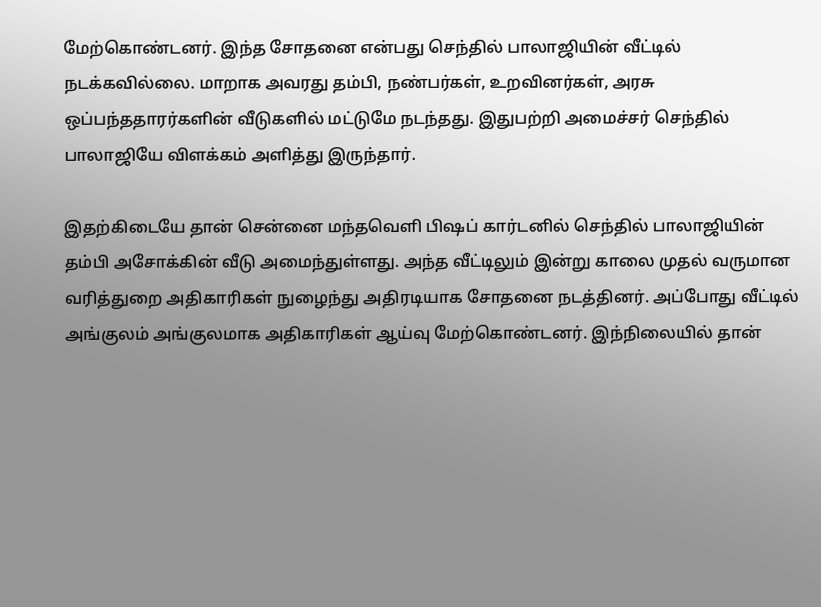மேற்கொண்டனர். இந்த சோதனை என்பது செந்தில் பாலாஜியின் வீட்டில் நடக்கவில்லை. மாறாக அவரது தம்பி, நண்பர்கள், உறவினர்கள், அரசு ஒப்பந்ததாரர்களின் வீடுகளில் மட்டுமே நடந்தது. இதுபற்றி அமைச்சர் செந்தில் பாலாஜியே விளக்கம் அளித்து இருந்தார்.

இதற்கிடையே தான் சென்னை மந்தவெளி பிஷப் கார்டனில் செந்தில் பாலாஜியின் தம்பி அசோக்கின் வீடு அமைந்துள்ளது. அந்த வீட்டிலும் இன்று காலை முதல் வருமான வரித்துறை அதிகாரிகள் நுழைந்து அதிரடியாக சோதனை நடத்தினர். அப்போது வீட்டில் அங்குலம் அங்குலமாக அதிகாரிகள் ஆய்வு மேற்கொண்டனர். இந்நிலையில் தான்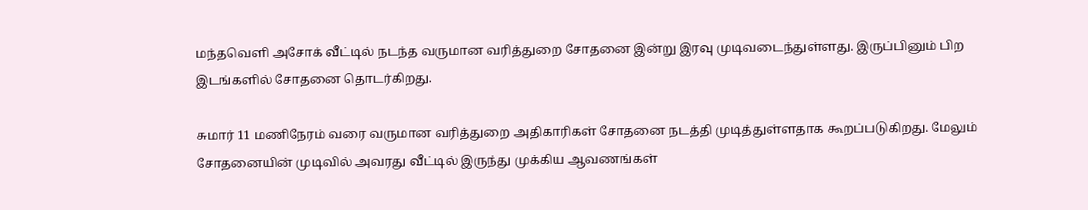மந்தவெளி அசோக் வீட்டில் நடந்த வருமான வரித்துறை சோதனை இன்று இரவு முடிவடைந்துள்ளது. இருப்பினும் பிற இடங்களில் சோதனை தொடர்கிறது.

சுமார் 11 மணிநேரம் வரை வருமான வரித்துறை அதிகாரிகள் சோதனை நடத்தி முடித்துள்ளதாக கூறப்படுகிறது. மேலும் சோதனையின் முடிவில் அவரது வீட்டில் இருந்து முக்கிய ஆவணங்கள்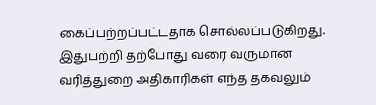கைப்பற்றப்பட்டதாக சொல்லப்படுகிறது. இதுபற்றி தற்போது வரை வருமான வரித்துறை அதிகாரிகள் எந்த தகவலும்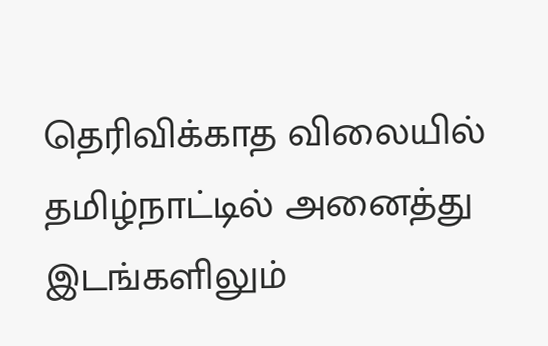தெரிவிக்காத விலையில் தமிழ்நாட்டில் அனைத்து இடங்களிலும்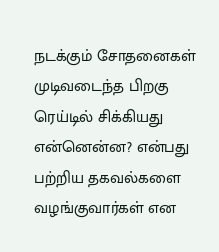நடக்கும் சோதனைகள் முடிவடைந்த பிறகு ரெய்டில் சிக்கியது என்னென்ன? என்பது பற்றிய தகவல்களை வழங்குவார்கள் என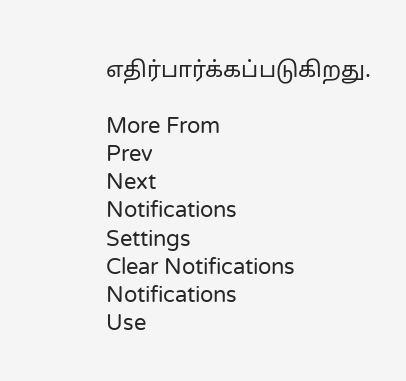எதிர்பார்க்கப்படுகிறது.

More From
Prev
Next
Notifications
Settings
Clear Notifications
Notifications
Use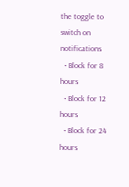the toggle to switch on notifications
  • Block for 8 hours
  • Block for 12 hours
  • Block for 24 hours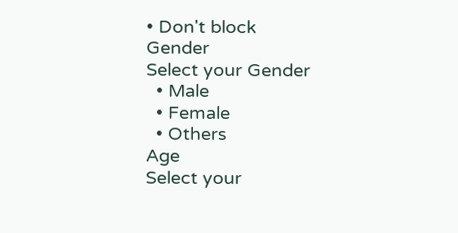• Don't block
Gender
Select your Gender
  • Male
  • Female
  • Others
Age
Select your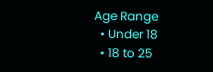Age Range
  • Under 18
  • 18 to 25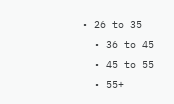• 26 to 35
  • 36 to 45
  • 45 to 55
  • 55+